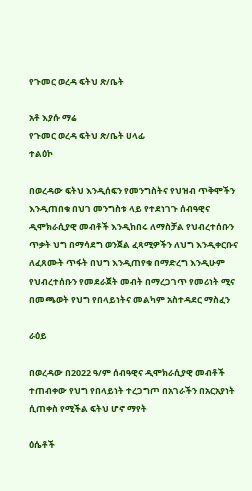የጉመር ወረዳ ፍትህ ጽ/ቤት

አቶ እያሱ ማሬ
የጉመር ወረዳ ፍትህ ጽ/ቤት ሀላፊ
ተልዕኮ

በወረዳው ፍትህ እንዲሰፍን የመንግስትና የህዝብ ጥቅሞችን እንዲጠበቁ በህገ መንግስቱ ላይ የተደነገጉ ሰብዓዊና ዲሞክራሲያዊ መብቶች እንዲከበሩ ለማስቻል የህብረተሰቡን ጥቃት ህግ በማሳደግ ወንጀል ፈጻሚዎችን ለህግ እንዲቀርቡና ለፈጸሙት ጥፋት በህግ እንዲጠየቁ በማድረግ እንዲሁም የህብረተሰቡን የመደራጀት መብት በማረጋገጥ የመሪነት ሚና በመጫወት የህግ የበላይነትና መልካም አስተዳደር ማስፈን

ራዕይ

በወረዳው በ2022 ዓ/ም ሰብዓዊና ዲሞክራሲያዊ መብቶች ተጠብቀው የህግ የበላይነት ተረጋግጦ በአገራችን በአርአያነት ሲጠቀስ የሚችል ፍትህ ሆኖ ማየት

ዕሴቶች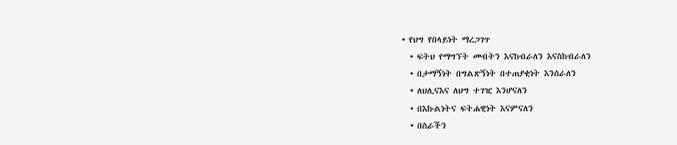• የህግ የበላይነት ማረጋገጥ
  • ፍትህ የማግኘት መብትን እናከብራለን እናስከብራለን
  • በታማኝነት በግልጽኝነት በተጠያቂነት እንሰራለን
  • ለህሊናእና ለህግ ተገዢ እንሆናለን
  • በእኩልነትና ፍትሐዊነት እናምናለን
  • በስራችን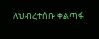ለህብረተሰቡ ቀልጣፋ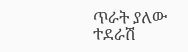ጥራት ያለው ተደራሽ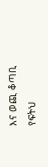እና ወጪ ቆጣቢ የፍትህ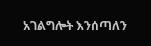አገልግሎት እንሰጣለን